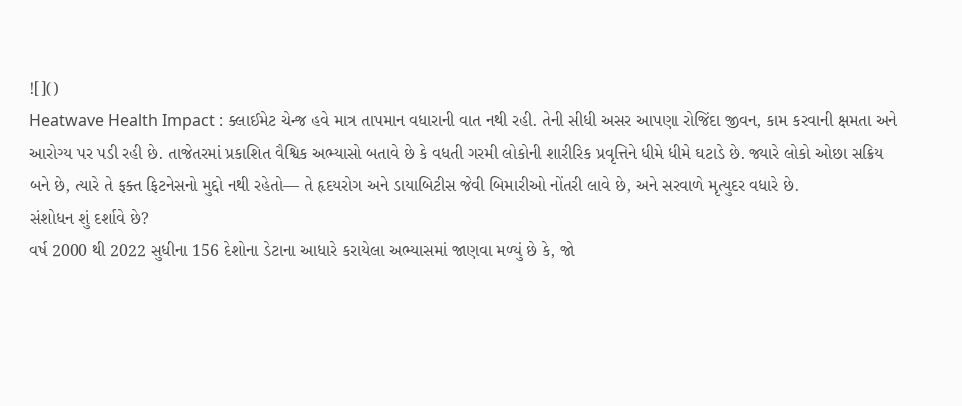![]()
Heatwave Health Impact : ક્લાઈમેટ ચેન્જ હવે માત્ર તાપમાન વધારાની વાત નથી રહી. તેની સીધી અસર આપણા રોજિંદા જીવન, કામ કરવાની ક્ષમતા અને આરોગ્ય પર પડી રહી છે. તાજેતરમાં પ્રકાશિત વૈશ્વિક અભ્યાસો બતાવે છે કે વધતી ગરમી લોકોની શારીરિક પ્રવૃત્તિને ધીમે ધીમે ઘટાડે છે. જ્યારે લોકો ઓછા સક્રિય બને છે, ત્યારે તે ફક્ત ફિટનેસનો મુદ્દો નથી રહેતો— તે હૃદયરોગ અને ડાયાબિટીસ જેવી બિમારીઓ નોંતરી લાવે છે, અને સરવાળે મૃત્યુદર વધારે છે.
સંશોધન શું દર્શાવે છે?
વર્ષ 2000 થી 2022 સુધીના 156 દેશોના ડેટાના આધારે કરાયેલા અભ્યાસમાં જાણવા મળ્યું છે કે, જો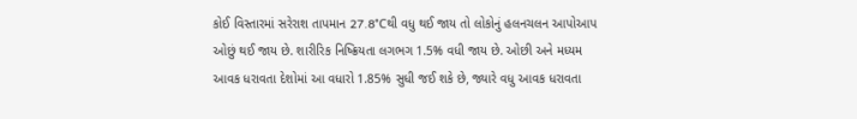કોઈ વિસ્તારમાં સરેરાશ તાપમાન 27.8°Cથી વધુ થઈ જાય તો લોકોનું હલનચલન આપોઆપ ઓછું થઈ જાય છે. શારીરિક નિષ્ક્રિયતા લગભગ 1.5% વધી જાય છે. ઓછી અને મધ્યમ આવક ધરાવતા દેશોમાં આ વધારો 1.85% સુધી જઈ શકે છે, જ્યારે વધુ આવક ધરાવતા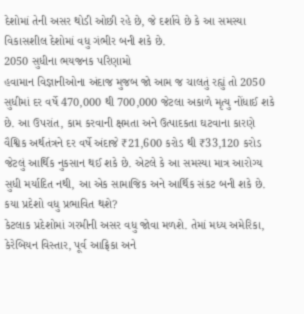દેશોમાં તેની અસર થોડી ઓછી રહે છે, જે દર્શાવે છે કે આ સમસ્યા વિકાસશીલ દેશોમાં વધુ ગંભીર બની શકે છે.
2050 સુધીના ભયજનક પરિણામો
હવામાન વિજ્ઞાનીઓના અંદાજ મુજબ જો આમ જ ચાલતું રહ્યું તો 2050 સુધીમાં દર વર્ષે 470,000 થી 700,000 જેટલા અકાળે મૃત્યુ નોંધાઈ શકે છે. આ ઉપરાંત, કામ કરવાની ક્ષમતા અને ઉત્પાદકતા ઘટવાના કારણે વૈશ્વિક અર્થતંત્રને દર વર્ષે અંદાજે ₹21,600 કરોડ થી ₹33,120 કરોડ જેટલું આર્થિક નુકસાન થઈ શકે છે. એટલે કે આ સમસ્યા માત્ર આરોગ્ય સુધી મર્યાદિત નથી, આ એક સામાજિક અને આર્થિક સંકટ બની શકે છે.
કયા પ્રદેશો વધુ પ્રભાવિત થશે?
કેટલાક પ્રદેશોમાં ગરમીની અસર વધુ જોવા મળશે. તેમાં મધ્ય અમેરિકા, કેરેબિયન વિસ્તાર, પૂર્વ આફ્રિકા અને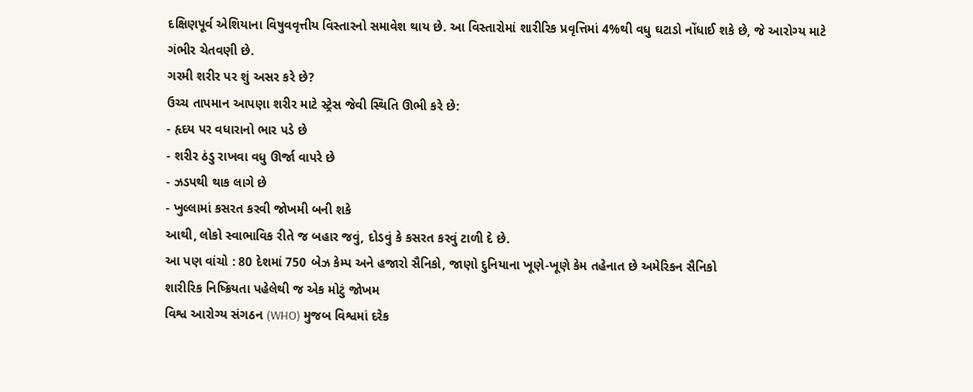દક્ષિણપૂર્વ એશિયાના વિષુવવૃત્તીય વિસ્તારનો સમાવેશ થાય છે. આ વિસ્તારોમાં શારીરિક પ્રવૃત્તિમાં 4%થી વધુ ઘટાડો નોંધાઈ શકે છે, જે આરોગ્ય માટે ગંભીર ચેતવણી છે.
ગરમી શરીર પર શું અસર કરે છે?
ઉચ્ચ તાપમાન આપણા શરીર માટે સ્ટ્રેસ જેવી સ્થિતિ ઊભી કરે છે:
- હૃદય પર વધારાનો ભાર પડે છે
- શરીર ઠંડુ રાખવા વધુ ઊર્જા વાપરે છે
- ઝડપથી થાક લાગે છે
- ખુલ્લામાં કસરત કરવી જોખમી બની શકે
આથી, લોકો સ્વાભાવિક રીતે જ બહાર જવું, દોડવું કે કસરત કરવું ટાળી દે છે.
આ પણ વાંચો : 80 દેશમાં 750 બેઝ કેમ્પ અને હજારો સૈનિકો, જાણો દુનિયાના ખૂણે-ખૂણે કેમ તહેનાત છે અમેરિકન સૈનિકો
શારીરિક નિષ્ક્રિયતા પહેલેથી જ એક મોટું જોખમ
વિશ્વ આરોગ્ય સંગઠન (WHO) મુજબ વિશ્વમાં દરેક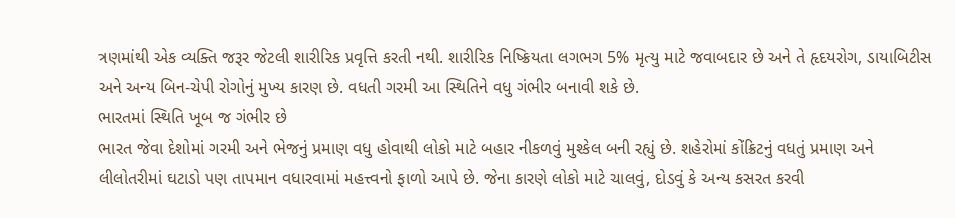ત્રણમાંથી એક વ્યક્તિ જરૂર જેટલી શારીરિક પ્રવૃત્તિ કરતી નથી. શારીરિક નિષ્ક્રિયતા લગભગ 5% મૃત્યુ માટે જવાબદાર છે અને તે હૃદયરોગ, ડાયાબિટીસ અને અન્ય બિન-ચેપી રોગોનું મુખ્ય કારણ છે. વધતી ગરમી આ સ્થિતિને વધુ ગંભીર બનાવી શકે છે.
ભારતમાં સ્થિતિ ખૂબ જ ગંભીર છે
ભારત જેવા દેશોમાં ગરમી અને ભેજનું પ્રમાણ વધુ હોવાથી લોકો માટે બહાર નીકળવું મુશ્કેલ બની રહ્યું છે. શહેરોમાં કોંક્રિટનું વધતું પ્રમાણ અને લીલોતરીમાં ઘટાડો પણ તાપમાન વધારવામાં મહત્ત્વનો ફાળો આપે છે. જેના કારણે લોકો માટે ચાલવું, દોડવું કે અન્ય કસરત કરવી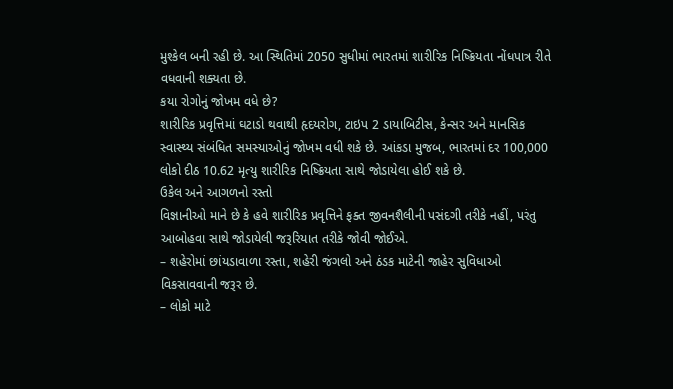મુશ્કેલ બની રહી છે. આ સ્થિતિમાં 2050 સુધીમાં ભારતમાં શારીરિક નિષ્ક્રિયતા નોંધપાત્ર રીતે વધવાની શક્યતા છે.
કયા રોગોનું જોખમ વધે છે?
શારીરિક પ્રવૃત્તિમાં ઘટાડો થવાથી હૃદયરોગ, ટાઇપ 2 ડાયાબિટીસ, કેન્સર અને માનસિક સ્વાસ્થ્ય સંબંધિત સમસ્યાઓનું જોખમ વધી શકે છે. આંકડા મુજબ, ભારતમાં દર 100,000 લોકો દીઠ 10.62 મૃત્યુ શારીરિક નિષ્ક્રિયતા સાથે જોડાયેલા હોઈ શકે છે.
ઉકેલ અને આગળનો રસ્તો
વિજ્ઞાનીઓ માને છે કે હવે શારીરિક પ્રવૃત્તિને ફક્ત જીવનશૈલીની પસંદગી તરીકે નહીં, પરંતુ આબોહવા સાથે જોડાયેલી જરૂરિયાત તરીકે જોવી જોઈએ.
– શહેરોમાં છાંયડાવાળા રસ્તા, શહેરી જંગલો અને ઠંડક માટેની જાહેર સુવિધાઓ વિકસાવવાની જરૂર છે.
– લોકો માટે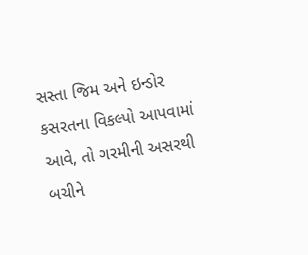સસ્તા જિમ અને ઇન્ડોર કસરતના વિકલ્પો આપવામાં આવે, તો ગરમીની અસરથી બચીને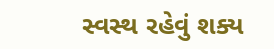સ્વસ્થ રહેવું શક્ય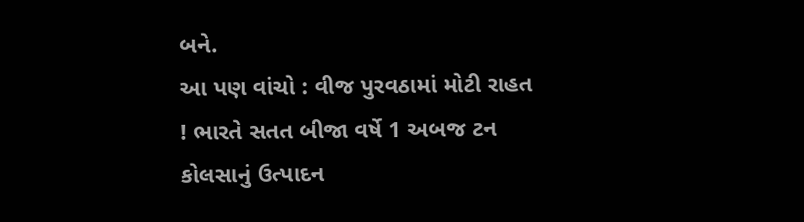બને.
આ પણ વાંચો : વીજ પુરવઠામાં મોટી રાહત ! ભારતે સતત બીજા વર્ષે 1 અબજ ટન કોલસાનું ઉત્પાદન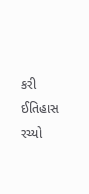કરી ઈતિહાસ રચ્યો